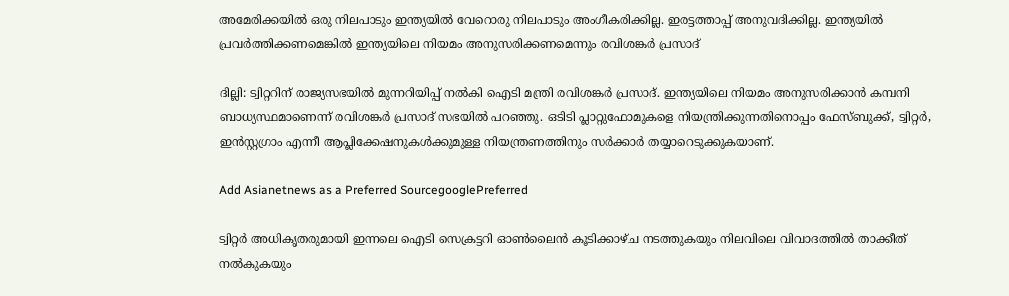അമേരിക്കയില്‍ ഒരു നിലപാടും ഇന്ത്യയില്‍ വേറൊരു നിലപാടും അംഗീകരിക്കില്ല. ഇരട്ടത്താപ്പ് അനുവദിക്കില്ല. ഇന്ത്യയില്‍ പ്രവർത്തിക്കണമെങ്കില്‍ ഇന്ത്യയിലെ നിയമം അനുസരിക്കണമെന്നും രവിശങ്കര്‍ പ്രസാദ്

ദില്ലി: ട്വിറ്ററിന് രാജ്യസഭയില്‍ മുന്നറിയിപ്പ് നല്‍കി ഐടി മന്ത്രി രവിശങ്കര്‍ പ്രസാദ്. ഇന്ത്യയിലെ നിയമം അനുസരിക്കാന്‍ കമ്പനി ബാധ്യസ്ഥമാണെന്ന് രവിശങ്കര്‍ പ്രസാദ് സഭയില്‍ പറഞ്ഞു. ഒടിടി പ്ലാറ്റുഫോമുകളെ നിയന്ത്രിക്കുന്നതിനൊപ്പം ഫേസ്ബുക്ക്, ട്വിറ്റര്‍, ഇന്‍സ്റ്റഗ്രാം എന്നീ ആപ്ലിക്കേഷനുകള്‍ക്കുമുള്ള നിയന്ത്രണത്തിനും സർക്കാര്‍ തയ്യാറെടുക്കുകയാണ്.

Add Asianetnews as a Preferred SourcegooglePreferred

ട്വിറ്റര്‍ അധികൃതരുമായി ഇന്നലെ ഐടി സെക്രട്ടറി ഓണ്‍ലൈന്‍ കൂടിക്കാഴ്ച നടത്തുകയും നിലവിലെ വിവാദത്തില്‍ താക്കീത് നല്‍കുകയും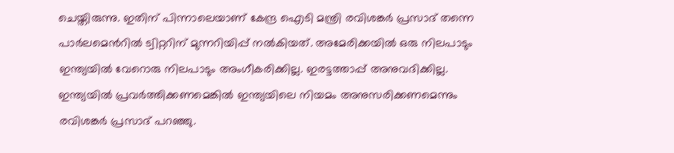ചെയ്തിരുന്നു. ഇതിന് പിന്നാലെയാണ് കേന്ദ്ര ഐടി മന്ത്രി രവിശങ്കര്‍ പ്രസാദ് തന്നെ പാര്‍ലമെന്‍റില്‍ ട്വിറ്ററിന് മുന്നറിയിപ്പ് നല്‍കിയത്. അമേരിക്കയില്‍ ഒരു നിലപാടും ഇന്ത്യയില്‍ വേറൊരു നിലപാടും അംഗീകരിക്കില്ല. ഇരട്ടത്താപ്പ് അനുവദിക്കില്ല. ഇന്ത്യയില്‍ പ്രവർത്തിക്കണമെങ്കില്‍ ഇന്ത്യയിലെ നിയമം അനുസരിക്കണമെന്നും രവിശങ്കര്‍ പ്രസാദ് പറഞ്ഞു.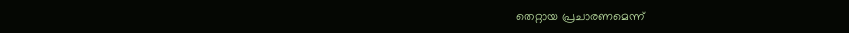തെറ്റായ പ്രചാരണമെന്ന്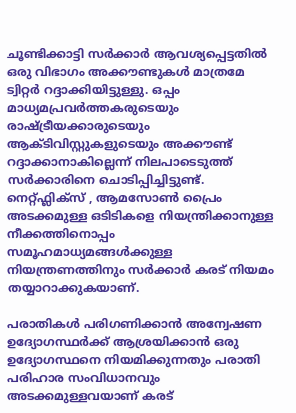ചൂണ്ടിക്കാട്ടി സർക്കാര്‍ ആവശ്യപ്പെട്ടതില്‍ ഒരു വിഭാഗം അക്കൗണ്ടുകള്‍ മാത്രമേ ട്വിറ്റര്‍ റദ്ദാക്കിയിട്ടുള്ളു. ഒപ്പം മാധ്യമപ്രവര്‍ത്തകരുടെയും രാഷ്ട്രീയക്കാരുടെയും ആക്ടിവിസ്റ്റുകളുടെയും അക്കൗണ്ട് റദ്ദാക്കാനാകില്ലെന്ന് നിലപാടെടുത്ത് സർക്കാരിനെ ചൊടിപ്പിച്ചിട്ടുണ്ട്. നെറ്റ്ഫ്ലിക്സ് , ആമസോണ്‍ പ്രൈം അടക്കമുള്ള ഒടിടികളെ നിയന്ത്രിക്കാനുള്ള നീക്കത്തിനൊപ്പം സമൂഹമാധ്യമങ്ങള്‍ക്കുള്ള നിയന്ത്രണത്തിനും സർക്കാര്‍ കരട് നിയമം തയ്യാറാക്കുകയാണ്.

പരാതികള്‍ പരിഗണിക്കാൻ അന്വേഷണ ഉദ്യോഗസ്ഥര്‍ക്ക് ആശ്രയിക്കാന്‍ ഒരു ഉദ്യോഗസ്ഥനെ നിയമിക്കുന്നതും പരാതി പരിഹാര സംവിധാനവും അടക്കമുള്ളവയാണ് കരട്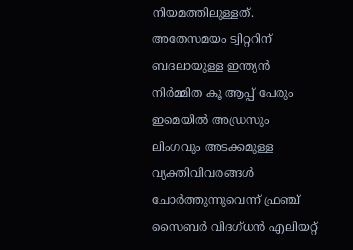നിയമത്തിലുള്ളത്. അതേസമയം ട്വിറ്ററിന് ബദലായുള്ള ഇന്ത്യന്‍ നിര്‍മ്മിത കൂ ആപ്പ് പേരും ഇമെയില്‍ അഡ്രസും ലിംഗവും അടക്കമുള്ള വ്യക്തിവിവരങ്ങള്‍ ചോര്‍ത്തുന്നുവെന്ന് ഫ്രഞ്ച് സൈബർ വിദഗ്ധൻ എലിയറ്റ്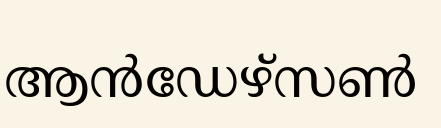ആന്‍ഡേഴ്സണ്‍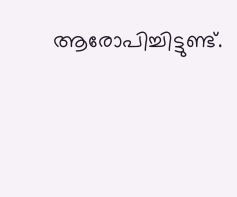ആരോപിച്ചിട്ടുണ്ട്.